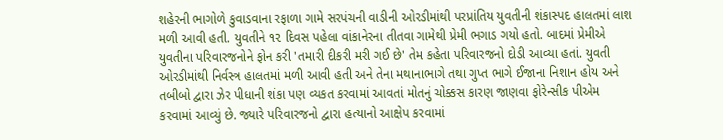શહેરની ભાગોળે કુવાડવાના રફાળા ગામે સરપંચની વાડીની ઓરડીમાંથી પરપ્રાંતિય યુવતીની શંકાસ્પદ હાલતમાં લાશ મળી આવી હતી. યુવતીને ૧૨ દિવસ પહેલા વાંકાનેરના તીતવા ગામેથી પ્રેમી ભગાડ ગયો હતો. બાદમાં પ્રેમીએ યુવતીના પરિવારજનોને ફોન કરી 'તમારી દીકરી મરી ગઈ છે' તેમ કહેતા પરિવારજનો દોડી આવ્યા હતાં. યુવતી ઓરડીમાંથી નિર્વસ્ત્ર હાલતમાં મળી આવી હતી અને તેના મથાનાભાગે તથા ગુપ્ત ભાગે ઈજાના નિશાન હોય અને તબીબો દ્વારા ઝેર પીધાની શંકા પણ વ્યકત કરવામાં આવતાં મોતનું ચોક્કસ કારણ જાણવા ફોરેન્સીક પીએમ કરવામાં આવ્યું છે. જ્યારે પરિવારજનો દ્વારા હત્યાનો આક્ષેપ કરવામાં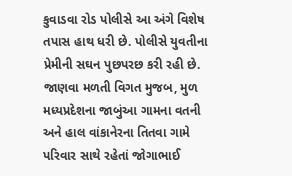કુવાડવા રોડ પોલીસે આ અંગે વિશેષ તપાસ હાથ ધરી છે. પોલીસે યુવતીના પ્રેમીની સઘન પુછપરછ કરી રહી છે.
જાણવા મળતી વિગત મુજબ, મુળ મધ્યપ્રદેશના જાબુંઆ ગામના વતની અને હાલ વાંકાનેરના તિતવા ગામે પરિવાર સાથે રહેતાં જોગાભાઈ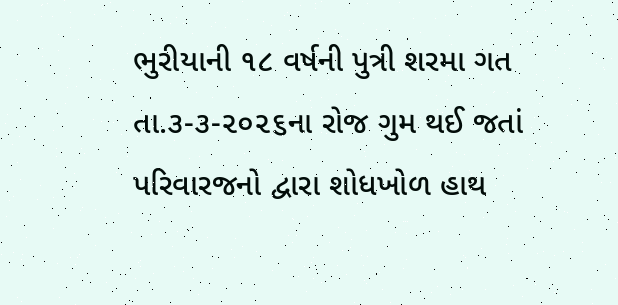ભુરીયાની ૧૮ વર્ષની પુત્રી શરમા ગત તા.૩-૩-૨૦૨૬ના રોજ ગુમ થઈ જતાં પરિવારજનો દ્વારા શોધખોળ હાથ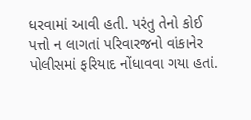ધરવામાં આવી હતી. પરંતુ તેનો કોઈ પત્તો ન લાગતાં પરિવારજનો વાંકાનેર પોલીસમાં ફરિયાદ નોંધાવવા ગયા હતાં.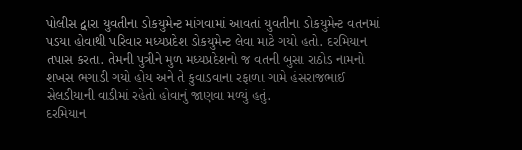પોલીસ દ્વારા યુવતીના ડોકયુમેન્ટ માંગવામાં આવતાં યુવતીના ડોકયુમેન્ટ વતનમાં પડયા હોવાથી પરિવાર મધ્યપ્રદેશ ડોકયુમેન્ટ લેવા માટે ગયો હતો. દરમિયાન તપાસ કરતા. તેમની પુત્રીને મુળ મધ્યપ્રદેશનો જ વતની બુસા રાઠોડ નામનો શખસ ભગાડી ગયો હોય અને તે કુવાડવાના રફાળા ગામે હંસરાજભાઈ સેલડીયાની વાડીમાં રહેતો હોવાનું જાણવા મળ્યું હતું.
દરમિયાન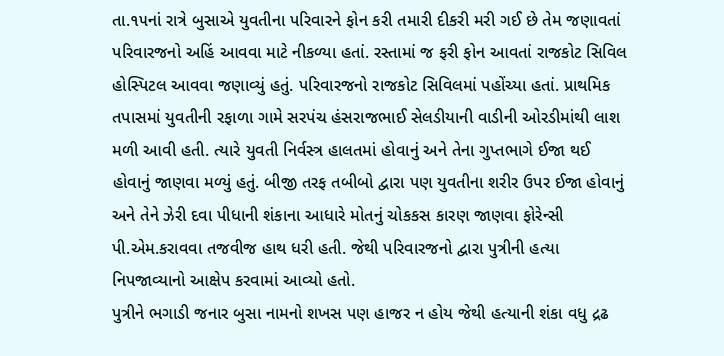તા.૧૫નાં રાત્રે બુસાએ યુવતીના પરિવારને ફોન કરી તમારી દીકરી મરી ગઈ છે તેમ જણાવતાં પરિવારજનો અહિં આવવા માટે નીકળ્યા હતાં. રસ્તામાં જ ફરી ફોન આવતાં રાજકોટ સિવિલ હોસ્પિટલ આવવા જણાવ્યું હતું. પરિવારજનો રાજકોટ સિવિલમાં પહોંચ્યા હતાં. પ્રાથમિક તપાસમાં યુવતીની રફાળા ગામે સરપંચ હંસરાજભાઈ સેલડીયાની વાડીની ઓરડીમાંથી લાશ મળી આવી હતી. ત્યારે યુવતી નિર્વસ્ત્ર હાલતમાં હોવાનું અને તેના ગુપ્તભાગે ઈજા થઈ હોવાનું જાણવા મળ્યું હતું. બીજી તરફ તબીબો દ્વારા પણ યુવતીના શરીર ઉપર ઈજા હોવાનું અને તેને ઝેરી દવા પીધાની શંકાના આધારે મોતનું ચોકકસ કારણ જાણવા ફોરેન્સી પી.એમ.કરાવવા તજવીજ હાથ ધરી હતી. જેથી પરિવારજનો દ્વારા પુત્રીની હત્યા નિપજાવ્યાનો આક્ષેપ કરવામાં આવ્યો હતો.
પુત્રીને ભગાડી જનાર બુસા નામનો શખસ પણ હાજર ન હોય જેથી હત્યાની શંકા વધુ દ્રઢ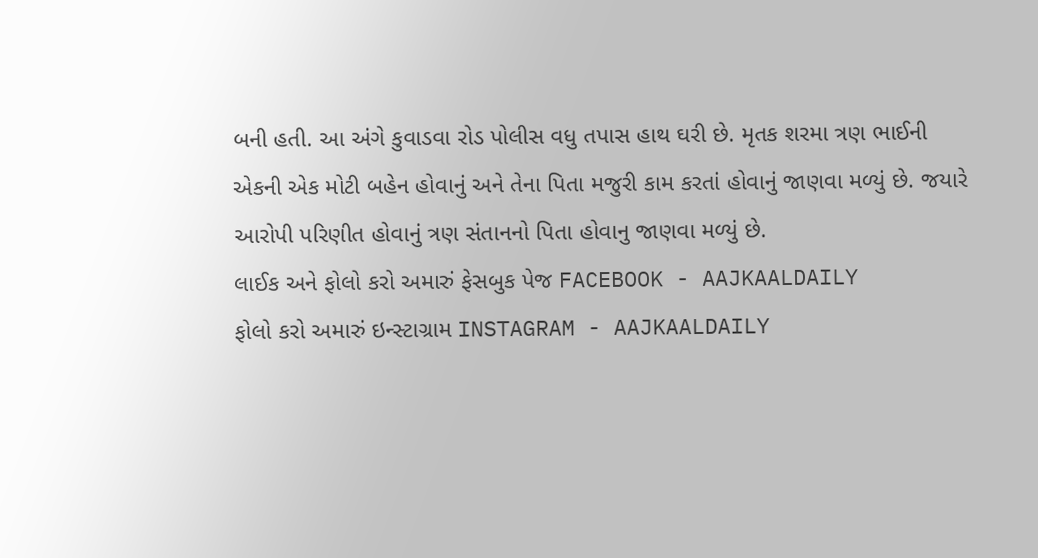બની હતી. આ અંગે કુવાડવા રોડ પોલીસ વધુ તપાસ હાથ ઘરી છે. મૃતક શરમા ત્રણ ભાઈની એકની એક મોટી બહેન હોવાનું અને તેના પિતા મજુરી કામ કરતાં હોવાનું જાણવા મળ્યું છે. જયારે આરોપી પરિણીત હોવાનું ત્રણ સંતાનનો પિતા હોવાનુ જાણવા મળ્યું છે.
લાઈક અને ફોલો કરો અમારું ફેસબુક પેજ FACEBOOK - AAJKAALDAILY
ફોલો કરો અમારું ઇન્સ્ટાગ્રામ INSTAGRAM - AAJKAALDAILY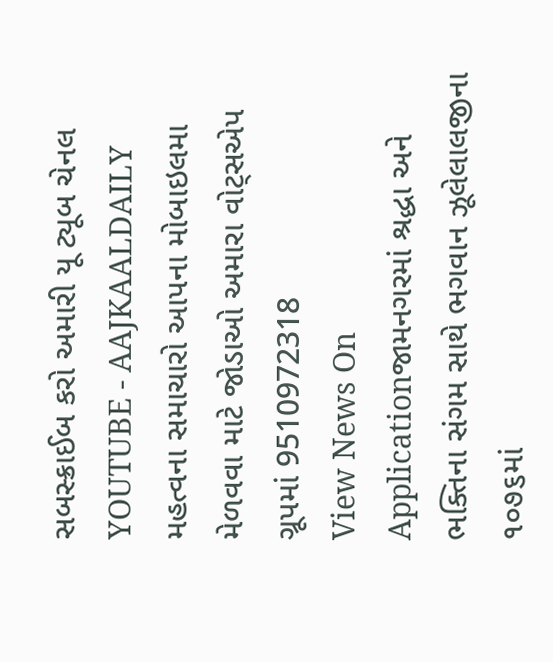સબસ્ક્રાઈબ કરો અમારી યૂ ટ્યૂબ ચેનલ YOUTUBE - AAJKAALDAILY
મહત્વના સમાચારો આપના મોબાઇલમા મેળવવા માટે જોડાઓ અમારા વોટ્સએપ ગ્રૂપમાં 9510972318
View News On Applicationજામનગરમાં શ્રદ્ધા અને ભક્તિના સંગમ સાથે ભગવાન ઝૂલેલાલજીના ૧૦૭૬માં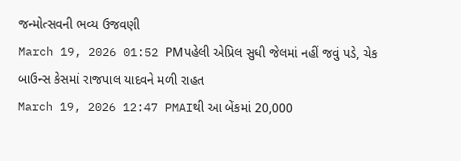જન્મોત્સવની ભવ્ય ઉજવણી
March 19, 2026 01:52 PMપહેલી એપ્રિલ સુધી જેલમાં નહીં જવું પડે, ચેક બાઉન્સ કેસમાં રાજપાલ યાદવને મળી રાહત
March 19, 2026 12:47 PMAIથી આ બેંકમાં 20,000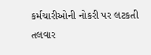કર્મચારીઓની નોકરી પર લટકતી તલવાર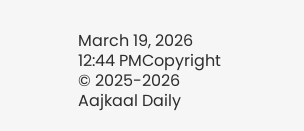March 19, 2026 12:44 PMCopyright © 2025-2026 Aajkaal Daily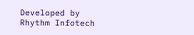Developed by Rhythm Infotech